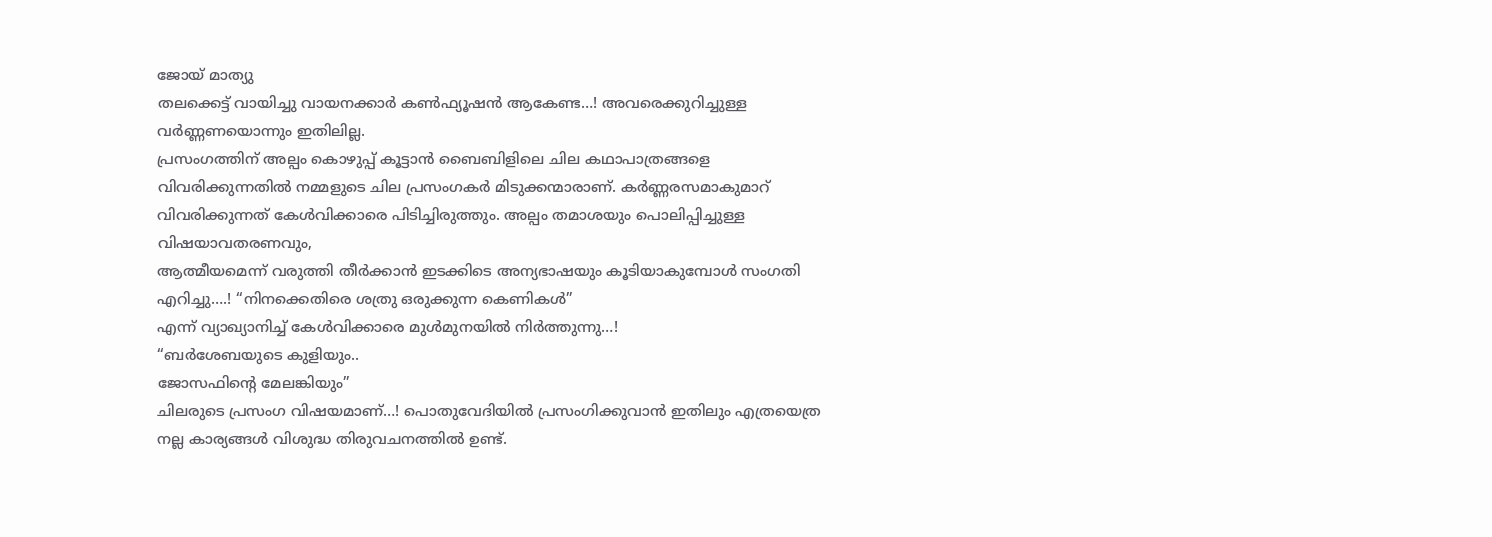ജോയ് മാത്യു
തലക്കെട്ട് വായിച്ചു വായനക്കാർ കൺഫ്യൂഷൻ ആകേണ്ട…! അവരെക്കുറിച്ചുള്ള വർണ്ണണയൊന്നും ഇതിലില്ല.
പ്രസംഗത്തിന് അല്പം കൊഴുപ്പ് കൂട്ടാൻ ബൈബിളിലെ ചില കഥാപാത്രങ്ങളെ വിവരിക്കുന്നതിൽ നമ്മളുടെ ചില പ്രസംഗകർ മിടുക്കന്മാരാണ്. കർണ്ണരസമാകുമാറ് വിവരിക്കുന്നത് കേൾവിക്കാരെ പിടിച്ചിരുത്തും. അല്പം തമാശയും പൊലിപ്പിച്ചുള്ള വിഷയാവതരണവും,
ആത്മീയമെന്ന് വരുത്തി തീർക്കാൻ ഇടക്കിടെ അന്യഭാഷയും കൂടിയാകുമ്പോൾ സംഗതി എറിച്ചു….! “നിനക്കെതിരെ ശത്രു ഒരുക്കുന്ന കെണികൾ”
എന്ന് വ്യാഖ്യാനിച്ച് കേൾവിക്കാരെ മുൾമുനയിൽ നിർത്തുന്നു…!
“ബർശേബയുടെ കുളിയും..
ജോസഫിന്റെ മേലങ്കിയും”
ചിലരുടെ പ്രസംഗ വിഷയമാണ്…! പൊതുവേദിയിൽ പ്രസംഗിക്കുവാൻ ഇതിലും എത്രയെത്ര നല്ല കാര്യങ്ങൾ വിശുദ്ധ തിരുവചനത്തിൽ ഉണ്ട്.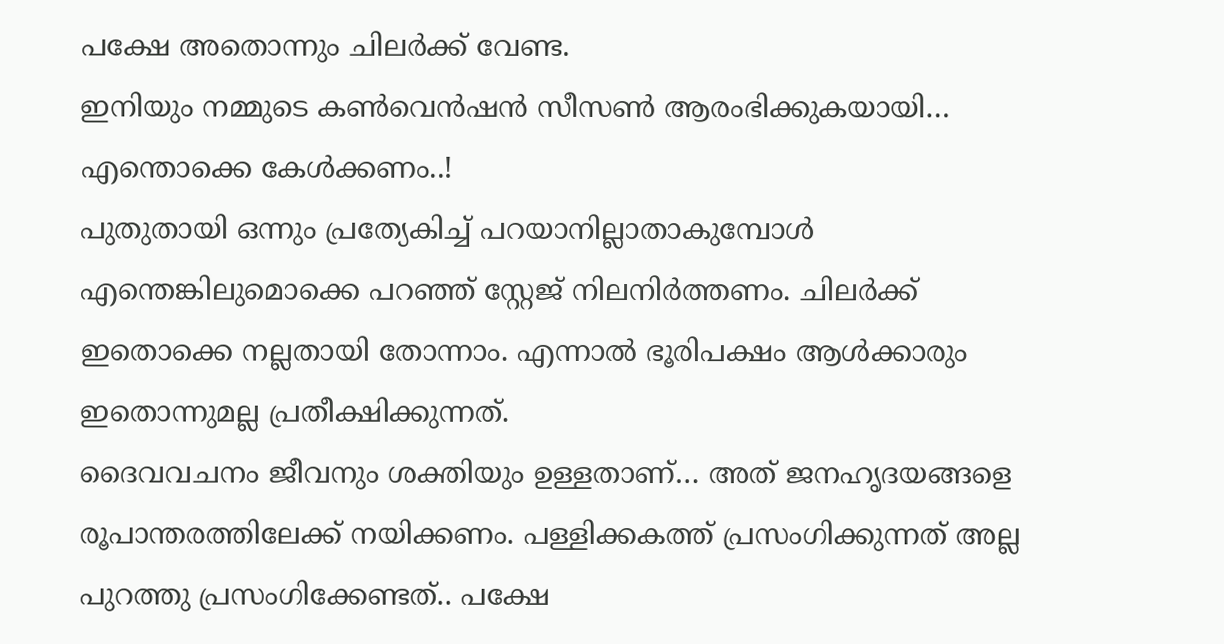പക്ഷേ അതൊന്നും ചിലർക്ക് വേണ്ട.
ഇനിയും നമ്മുടെ കൺവെൻഷൻ സീസൺ ആരംഭിക്കുകയായി…
എന്തൊക്കെ കേൾക്കണം..!
പുതുതായി ഒന്നും പ്രത്യേകിച്ച് പറയാനില്ലാതാകുമ്പോൾ എന്തെങ്കിലുമൊക്കെ പറഞ്ഞ് സ്റ്റേജ് നിലനിർത്തണം. ചിലർക്ക് ഇതൊക്കെ നല്ലതായി തോന്നാം. എന്നാൽ ഭൂരിപക്ഷം ആൾക്കാരും ഇതൊന്നുമല്ല പ്രതീക്ഷിക്കുന്നത്.
ദൈവവചനം ജീവനും ശക്തിയും ഉള്ളതാണ്… അത് ജനഹൃദയങ്ങളെ രൂപാന്തരത്തിലേക്ക് നയിക്കണം. പള്ളിക്കകത്ത് പ്രസംഗിക്കുന്നത് അല്ല പുറത്തു പ്രസംഗിക്കേണ്ടത്.. പക്ഷേ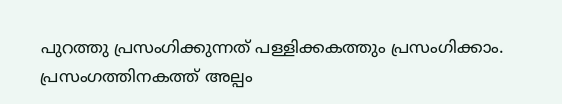പുറത്തു പ്രസംഗിക്കുന്നത് പള്ളിക്കകത്തും പ്രസംഗിക്കാം.
പ്രസംഗത്തിനകത്ത് അല്പം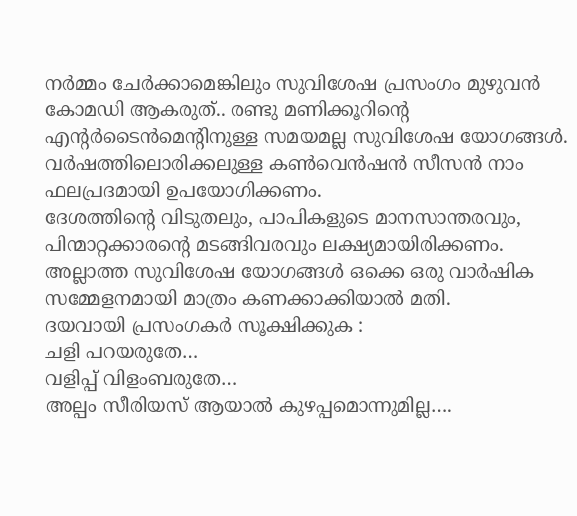നർമ്മം ചേർക്കാമെങ്കിലും സുവിശേഷ പ്രസംഗം മുഴുവൻ കോമഡി ആകരുത്.. രണ്ടു മണിക്കൂറിന്റെ എന്റർടൈൻമെന്റിനുള്ള സമയമല്ല സുവിശേഷ യോഗങ്ങൾ.
വർഷത്തിലൊരിക്കലുള്ള കൺവെൻഷൻ സീസൻ നാം ഫലപ്രദമായി ഉപയോഗിക്കണം.
ദേശത്തിന്റെ വിടുതലും, പാപികളുടെ മാനസാന്തരവും, പിന്മാറ്റക്കാരന്റെ മടങ്ങിവരവും ലക്ഷ്യമായിരിക്കണം. അല്ലാത്ത സുവിശേഷ യോഗങ്ങൾ ഒക്കെ ഒരു വാർഷിക സമ്മേളനമായി മാത്രം കണക്കാക്കിയാൽ മതി.
ദയവായി പ്രസംഗകർ സൂക്ഷിക്കുക :
ചളി പറയരുതേ…
വളിപ്പ് വിളംബരുതേ…
അല്പം സീരിയസ് ആയാൽ കുഴപ്പമൊന്നുമില്ല….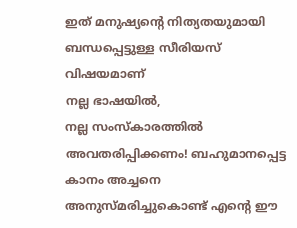ഇത് മനുഷ്യന്റെ നിത്യതയുമായി ബന്ധപ്പെട്ടുള്ള സീരിയസ് വിഷയമാണ്
നല്ല ഭാഷയിൽ,
നല്ല സംസ്കാരത്തിൽ അവതരിപ്പിക്കണം! ബഹുമാനപ്പെട്ട കാനം അച്ചനെ അനുസ്മരിച്ചുകൊണ്ട് എന്റെ ഈ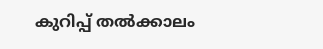കുറിപ്പ് തൽക്കാലം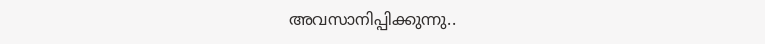അവസാനിപ്പിക്കുന്നു..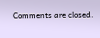Comments are closed.